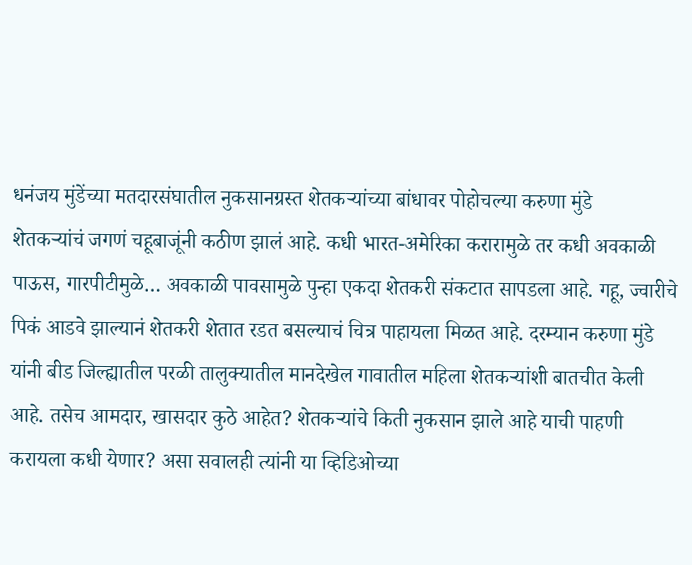धनंजय मुंडेंच्या मतदारसंघातील नुकसानग्रस्त शेतकऱ्यांच्या बांधावर पोहोचल्या करुणा मुंडे
शेतकऱ्यांचं जगणं चहूबाजूंनी कठीण झालं आहे. कधी भारत-अमेरिका करारामुळे तर कधी अवकाळी पाऊस, गारपीटीमुळे… अवकाळी पावसामुळे पुन्हा एकदा शेतकरी संकटात सापडला आहे. गहू, ज्वारीचे पिकं आडवे झाल्यानं शेतकरी शेतात रडत बसल्याचं चित्र पाहायला मिळत आहे. दरम्यान करुणा मुंडे यांनी बीड जिल्ह्यातील परळी तालुक्यातील मानदेखेल गावातील महिला शेतकऱ्यांशी बातचीत केली आहे. तसेच आमदार, खासदार कुठे आहेत? शेतकऱ्यांचे किती नुकसान झाले आहे याची पाहणी करायला कधी येणार? असा सवालही त्यांनी या व्हिडिओच्या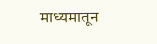माध्यमातून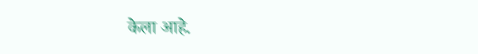केला आहे.